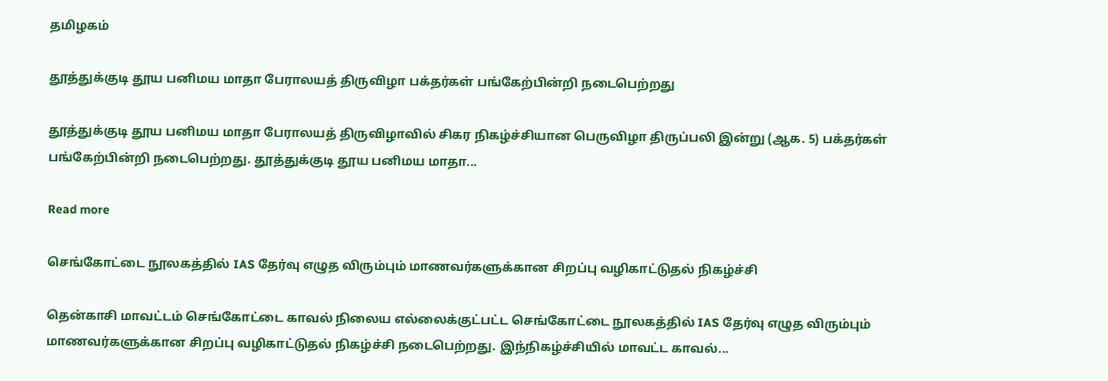தமிழகம்

தூத்துக்குடி தூய பனிமய மாதா பேராலயத் திருவிழா பக்தர்கள் பங்கேற்பின்றி நடைபெற்றது

தூத்துக்குடி தூய பனிமய மாதா பேராலயத் திருவிழாவில் சிகர நிகழ்ச்சியான பெருவிழா திருப்பலி இன்று (ஆக. 5) பக்தர்கள் பங்கேற்பின்றி நடைபெற்றது. தூத்துக்குடி தூய பனிமய மாதா...

Read more

செங்கோட்டை நூலகத்தில் IAS தேர்வு எழுத விரும்பும் மாணவர்களுக்கான சிறப்பு வழிகாட்டுதல் நிகழ்ச்சி

தென்காசி மாவட்டம் செங்கோட்டை காவல் நிலைய எல்லைக்குட்பட்ட செங்கோட்டை நூலகத்தில் IAS தேர்வு எழுத விரும்பும் மாணவர்களுக்கான சிறப்பு வழிகாட்டுதல் நிகழ்ச்சி நடைபெற்றது. இந்நிகழ்ச்சியில் மாவட்ட காவல்...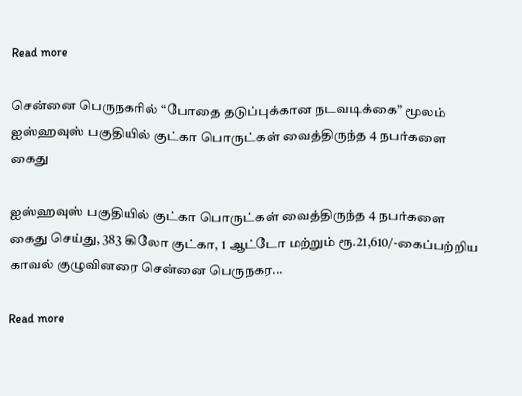Read more

சென்னை பெருநகரில் “போதை தடுப்புக்கான நடவடிக்கை” மூலம் ஐஸ்ஹவுஸ் பகுதியில் குட்கா பொருட்கள் வைத்திருந்த 4 நபர்களை கைது

ஐஸ்ஹவுஸ் பகுதியில் குட்கா பொருட்கள் வைத்திருந்த 4 நபர்களை கைது செய்து, 383 கிலோ குட்கா, 1 ஆட்டோ மற்றும் ரூ.21,610/-கைப்பற்றிய காவல் குழுவினரை சென்னை பெருநகர...

Read more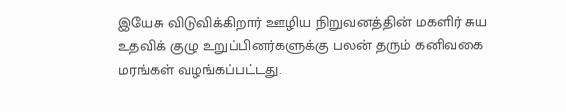இயேசு விடுவிக்கிறார் ஊழிய நிறுவனத்தின் மகளிர் சுய உதவிக் குழு உறுப்பினர்களுக்கு பலன் தரும் கனிவகை மரங்கள் வழங்கப்பட்டது.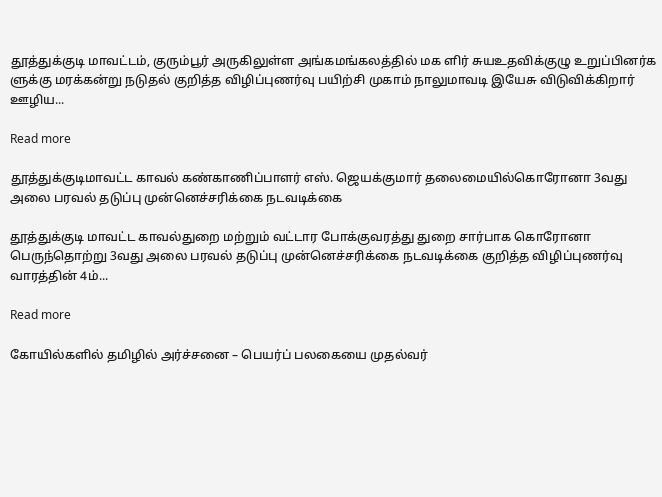தூத்துக்குடி மாவட்டம், குரும்பூர் அருகிலுள்ள அங்கமங்கலத்தில் மக ளிர் சுயஉதவிக்குழு உறுப்பினர்க ளுக்கு மரக்கன்று நடுதல் குறித்த விழிப்புணர்வு பயிற்சி முகாம் நாலுமாவடி இயேசு விடுவிக்கிறார் ஊழிய...

Read more

தூத்துக்குடிமாவட்ட காவல் கண்காணிப்பாளர் எஸ். ஜெயக்குமார் தலைமையில்கொரோனா 3வது அலை பரவல் தடுப்பு முன்னெச்சரிக்கை நடவடிக்கை

தூத்துக்குடி மாவட்ட காவல்துறை மற்றும் வட்டார போக்குவரத்து துறை சார்பாக கொரோனா பெருந்தொற்று 3வது அலை பரவல் தடுப்பு முன்னெச்சரிக்கை நடவடிக்கை குறித்த விழிப்புணர்வு வாரத்தின் 4ம்...

Read more

கோயில்களில் தமிழில் அர்ச்சனை – பெயர்ப் பலகையை முதல்வர்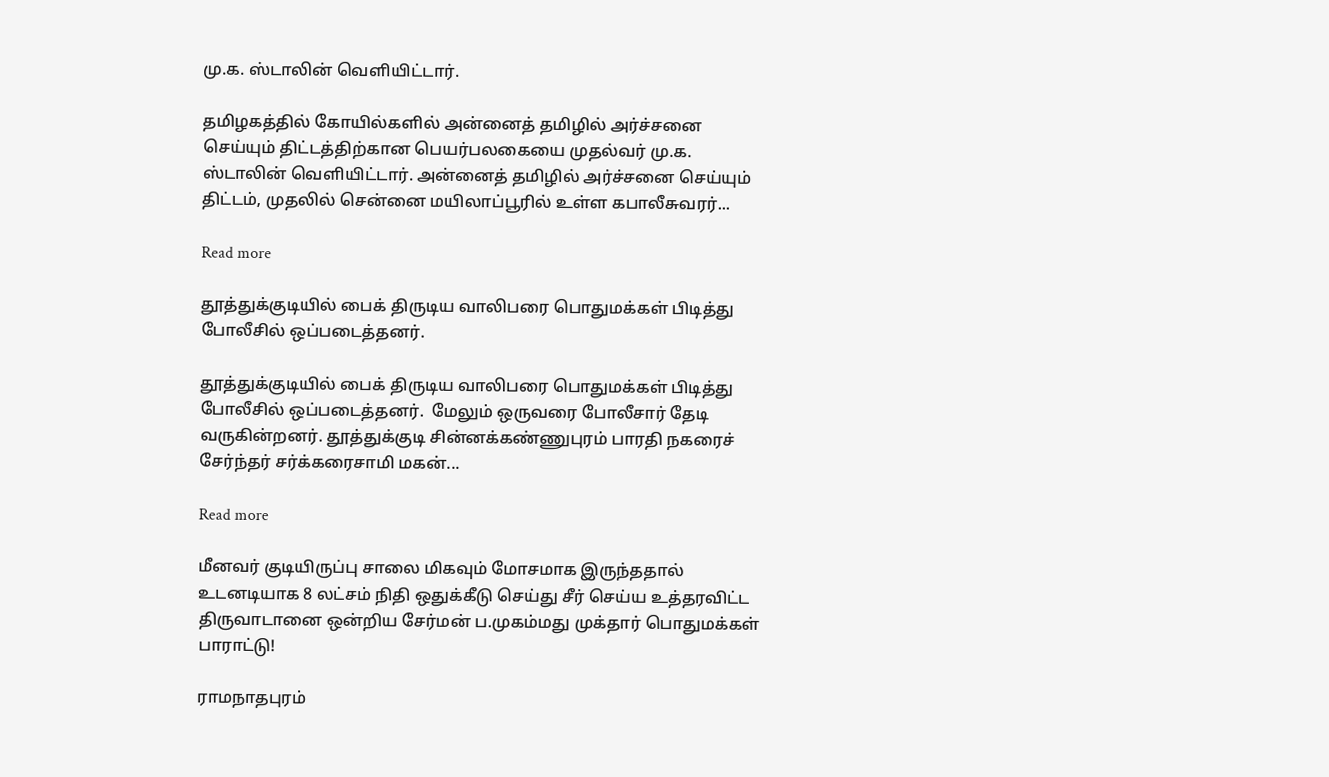மு.க. ஸ்டாலின் வெளியிட்டார்.

தமிழகத்தில் கோயில்களில் அன்னைத் தமிழில் அர்ச்சனை செய்யும் திட்டத்திற்கான பெயர்பலகையை முதல்வர் மு.க. ஸ்டாலின் வெளியிட்டார். அன்னைத் தமிழில் அர்ச்சனை செய்யும் திட்டம், முதலில் சென்னை மயிலாப்பூரில் உள்ள கபாலீசுவரர்...

Read more

தூத்துக்குடியில் பைக் திருடிய வாலிபரை பொதுமக்கள் பிடித்து போலீசில் ஒப்படைத்தனர்.

தூத்துக்குடியில் பைக் திருடிய வாலிபரை பொதுமக்கள் பிடித்து போலீசில் ஒப்படைத்தனர்.  மேலும் ஒருவரை போலீசார் தேடி வருகின்றனர். தூத்துக்குடி சின்னக்கண்ணுபுரம் பாரதி நகரைச் சேர்ந்தர் சர்க்கரைசாமி மகன்...

Read more

மீனவர் குடியிருப்பு சாலை மிகவும் மோசமாக இருந்ததால் உடனடியாக 8 லட்சம் நிதி ஒதுக்கீடு செய்து சீர் செய்ய உத்தரவிட்ட திருவாடானை ஒன்றிய சேர்மன் ப.முகம்மது முக்தார் பொதுமக்கள் பாராட்டு!

ராமநாதபுரம்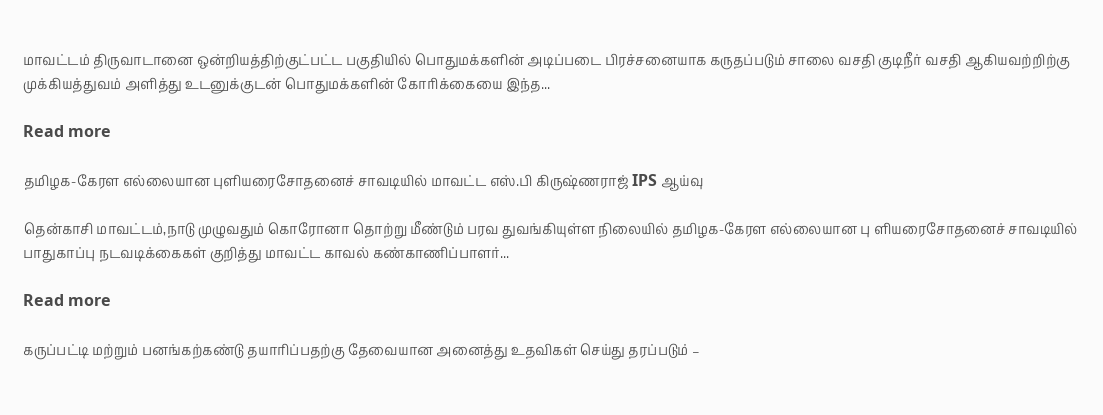மாவட்டம் திருவாடானை ஒன்றியத்திற்குட்பட்ட பகுதியில் பொதுமக்களின் அடிப்படை பிரச்சனையாக கருதப்படும் சாலை வசதி குடிநீர் வசதி ஆகியவற்றிற்கு முக்கியத்துவம் அளித்து உடனுக்குடன் பொதுமக்களின் கோரிக்கையை இந்த...

Read more

தமிழக-கேரள எல்லையான புளியரைசோதனைச் சாவடியில் மாவட்‌‌‌ட எஸ்‌‌‌.பி கிருஷ்ணராஜ் IPS ஆய்‌‌‌வு

தென்காசி மாவட்டம்,நாடு முழுவதும் கொரோனா தொற்று மீண்டும் பரவ துவங்கியுள்ள நிலையில் தமிழக-கேரள எல்லையான பு ளியரைசோதனைச் சாவடியில் பாதுகாப்பு நடவடிக்கைகள் குறித்து மாவட்ட காவல் கண்காணிப்பாளர்...

Read more

கருப்பட்டி மற்றும் பனங்கற்கண்டு தயாரிப்பதற்கு தேவையான அனைத்து உதவிகள் செய்து தரப்படும் –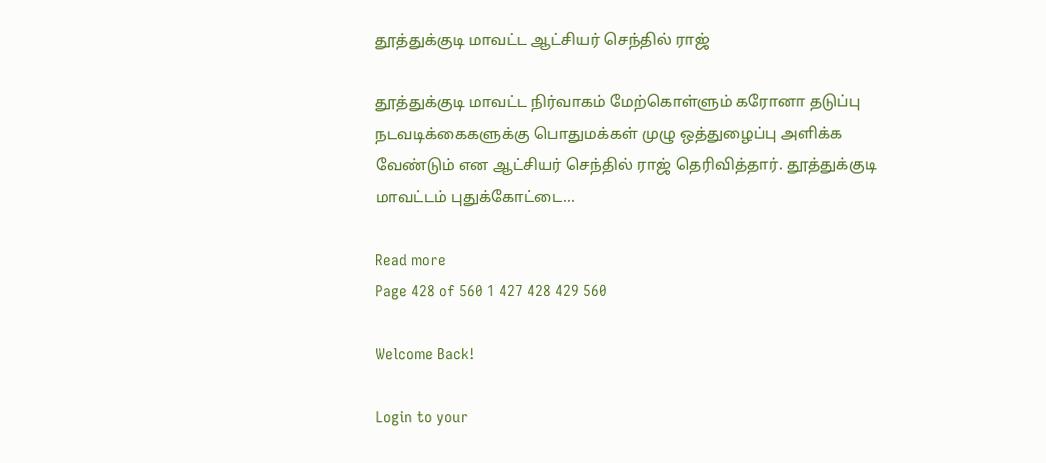தூத்துக்குடி மாவட்ட ஆட்சியர் செந்தில் ராஜ்

தூத்துக்குடி மாவட்ட நிர்வாகம் மேற்கொள்ளும் கரோனா தடுப்பு நடவடிக்கைகளுக்கு பொதுமக்கள் முழு ஒத்துழைப்பு அளிக்க வேண்டும் என ஆட்சியர் செந்தில் ராஜ் தெரிவித்தார். தூத்துக்குடி மாவட்டம் புதுக்கோட்டை...

Read more
Page 428 of 560 1 427 428 429 560

Welcome Back!

Login to your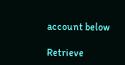account below

Retrieve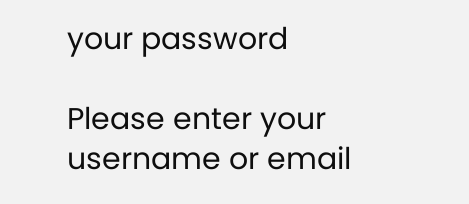your password

Please enter your username or email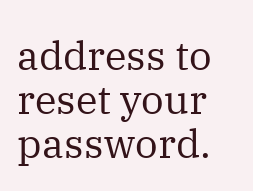address to reset your password.